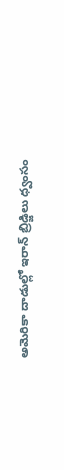అమెరికా దాడుల్లో ఇరాన్ బ్రిడ్జిలు ధ్వంసం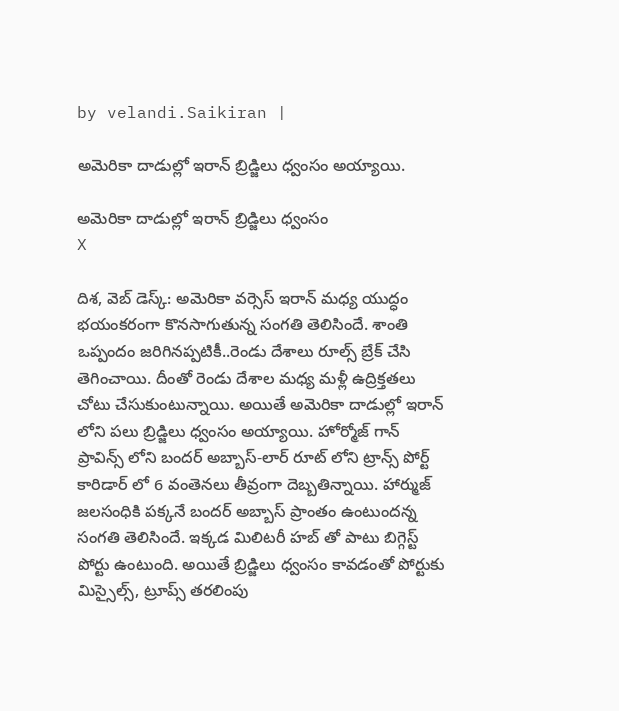by velandi.Saikiran |

అమెరికా దాడుల్లో ఇరాన్ బ్రిడ్జిలు ధ్వంసం అయ్యాయి.

అమెరికా దాడుల్లో ఇరాన్ బ్రిడ్జిలు ధ్వంసం
X

దిశ‌, వెబ్ డెస్క్: అమెరికా వర్సెస్ ఇరాన్ మధ్య యుద్ధం భయంకరంగా కొనసాగుతున్న సంగతి తెలిసిందే. శాంతి ఒప్పందం జరిగినప్పటికీ..రెండు దేశాలు రూల్స్ బ్రేక్ చేసి తెగించాయి. దీంతో రెండు దేశాల మధ్య మళ్లీ ఉద్రిక్తతలు చోటు చేసుకుంటున్నాయి. అయితే అమెరికా దాడుల్లో ఇరాన్ లోని పలు బ్రిడ్జిలు ధ్వంసం అయ్యాయి. హోర్మోజ్ గాన్ ప్రావిన్స్ లోని బందర్ అబ్బాస్-లార్ రూట్ లోని ట్రాన్స్ పోర్ట్ కారిడార్ లో 6 వంతెన‌లు తీవ్రంగా దెబ్బతిన్నాయి. హార్ముజ్ జలసంధికి పక్కనే బందర్ అబ్బాస్ ప్రాంతం ఉంటుందన్న సంగతి తెలిసిందే. ఇక్కడ మిలిటరీ హబ్ తో పాటు బిగ్గెస్ట్ పోర్టు ఉంటుంది. అయితే బ్రిడ్జిలు ధ్వంసం కావడంతో పోర్టుకు మిస్సైల్స్, ట్రూప్స్ తరలింపు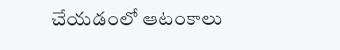చేయడంలో ఆటంకాలు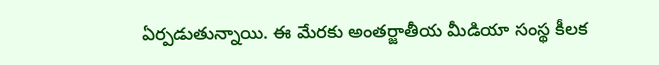ఏర్పడుతున్నాయి. ఈ మేరకు అంతర్జాతీయ మీడియా సంస్థ కీలక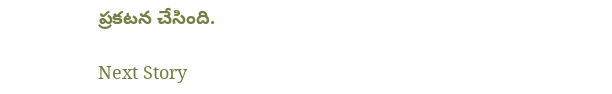ప్రకటన చేసింది.

Next Story